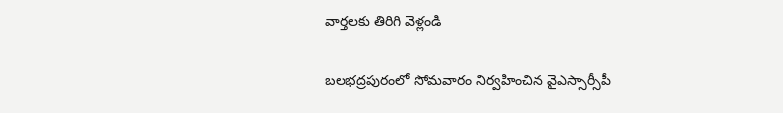వార్తలకు తిరిగి వెళ్లండి

బలభద్రపురంలో సోమవారం నిర్వహించిన వైఎస్సార్సీపీ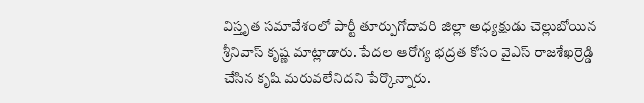విస్తృత సమావేశంలో పార్టీ తూర్పుగోదావరి జిల్లా అధ్యక్షుడు చెల్లుబోయిన శ్రీనివాస్ కృష్ణ మాట్లాడారు. పేదల ఆరోగ్య భద్రత కోసం వైఎస్ రాజశేఖర్రెడ్డి చేసిన కృషి మరువలేనిదని పేర్కొన్నారు.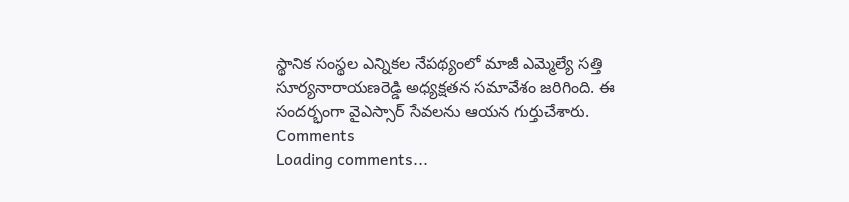స్థానిక సంస్థల ఎన్నికల నేపథ్యంలో మాజీ ఎమ్మెల్యే సత్తి సూర్యనారాయణరెడ్డి అధ్యక్షతన సమావేశం జరిగింది. ఈ సందర్భంగా వైఎస్సార్ సేవలను ఆయన గుర్తుచేశారు.
Comments
Loading comments...